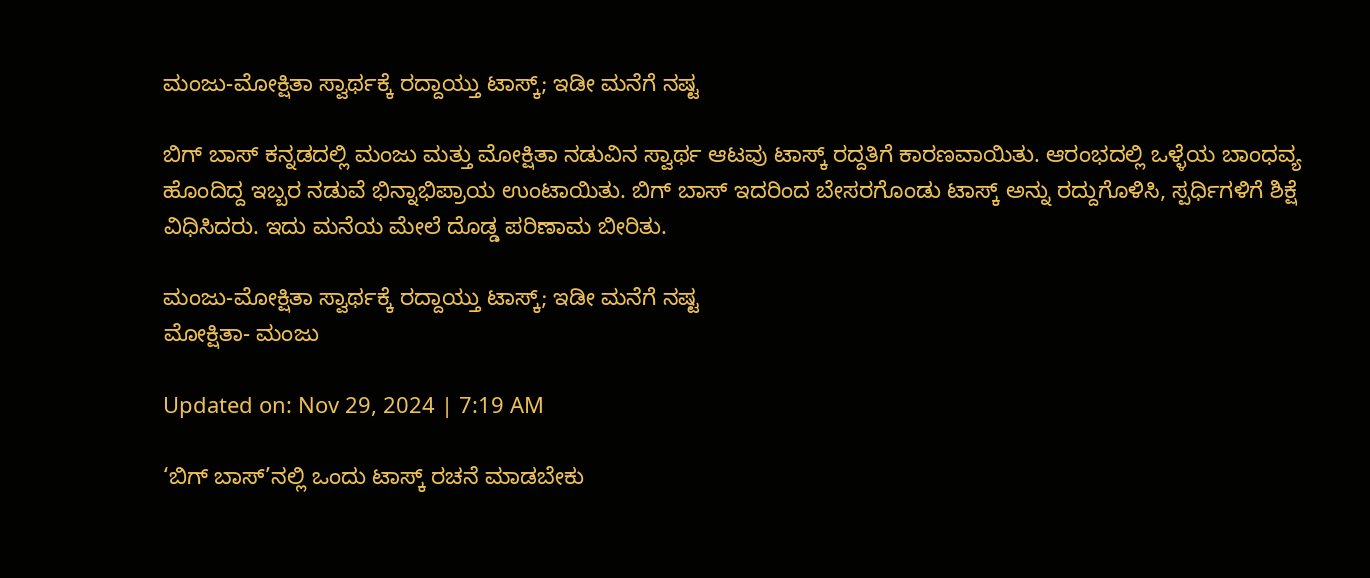ಮಂಜು-ಮೋಕ್ಷಿತಾ ಸ್ವಾರ್ಥಕ್ಕೆ ರದ್ದಾಯ್ತು ಟಾಸ್ಕ್; ಇಡೀ ಮನೆಗೆ ನಷ್ಟ

ಬಿಗ್ ಬಾಸ್ ಕನ್ನಡದಲ್ಲಿ ಮಂಜು ಮತ್ತು ಮೋಕ್ಷಿತಾ ನಡುವಿನ ಸ್ವಾರ್ಥ ಆಟವು ಟಾಸ್ಕ್ ರದ್ದತಿಗೆ ಕಾರಣವಾಯಿತು. ಆರಂಭದಲ್ಲಿ ಒಳ್ಳೆಯ ಬಾಂಧವ್ಯ ಹೊಂದಿದ್ದ ಇಬ್ಬರ ನಡುವೆ ಭಿನ್ನಾಭಿಪ್ರಾಯ ಉಂಟಾಯಿತು. ಬಿಗ್ ಬಾಸ್ ಇದರಿಂದ ಬೇಸರಗೊಂಡು ಟಾಸ್ಕ್ ಅನ್ನು ರದ್ದುಗೊಳಿಸಿ, ಸ್ಪರ್ಧಿಗಳಿಗೆ ಶಿಕ್ಷೆ ವಿಧಿಸಿದರು. ಇದು ಮನೆಯ ಮೇಲೆ ದೊಡ್ಡ ಪರಿಣಾಮ ಬೀರಿತು.

ಮಂಜು-ಮೋಕ್ಷಿತಾ ಸ್ವಾರ್ಥಕ್ಕೆ ರದ್ದಾಯ್ತು ಟಾಸ್ಕ್; ಇಡೀ ಮನೆಗೆ ನಷ್ಟ
ಮೋಕ್ಷಿತಾ- ಮಂಜು

Updated on: Nov 29, 2024 | 7:19 AM

‘ಬಿಗ್ ಬಾಸ್’ನಲ್ಲಿ ಒಂದು ಟಾಸ್ಕ್ ರಚನೆ ಮಾಡಬೇಕು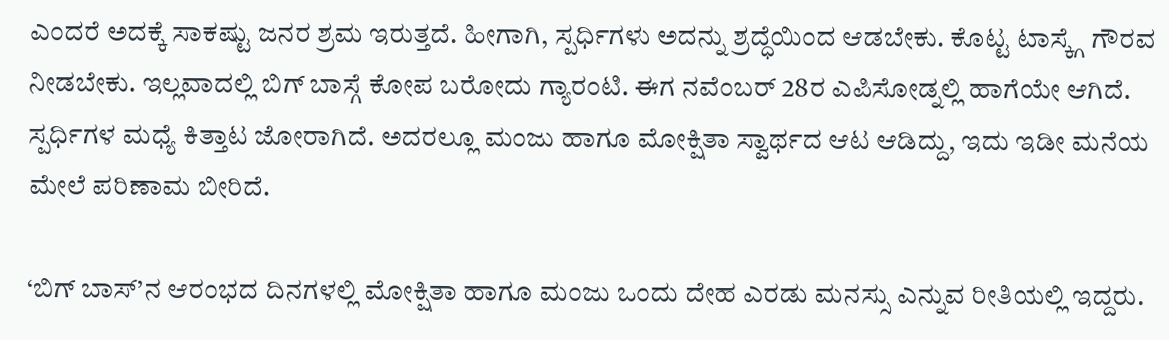ಎಂದರೆ ಅದಕ್ಕೆ ಸಾಕಷ್ಟು ಜನರ ಶ್ರಮ ಇರುತ್ತದೆ. ಹೀಗಾಗಿ, ಸ್ಪರ್ಧಿಗಳು ಅದನ್ನು ಶ್ರದ್ಧೆಯಿಂದ ಆಡಬೇಕು. ಕೊಟ್ಟ ಟಾಸ್ಕ್ಗೆ ಗೌರವ ನೀಡಬೇಕು. ಇಲ್ಲವಾದಲ್ಲಿ ಬಿಗ್ ಬಾಸ್ಗೆ ಕೋಪ ಬರೋದು ಗ್ಯಾರಂಟಿ. ಈಗ ನವೆಂಬರ್ 28ರ ಎಪಿಸೋಡ್ನಲ್ಲಿ ಹಾಗೆಯೇ ಆಗಿದೆ. ಸ್ಪರ್ಧಿಗಳ ಮಧ್ಯೆ ಕಿತ್ತಾಟ ಜೋರಾಗಿದೆ. ಅದರಲ್ಲೂ ಮಂಜು ಹಾಗೂ ಮೋಕ್ಷಿತಾ ಸ್ವಾರ್ಥದ ಆಟ ಆಡಿದ್ದು, ಇದು ಇಡೀ ಮನೆಯ ಮೇಲೆ ಪರಿಣಾಮ ಬೀರಿದೆ.

‘ಬಿಗ್ ಬಾಸ್’ನ ಆರಂಭದ ದಿನಗಳಲ್ಲಿ ಮೋಕ್ಷಿತಾ ಹಾಗೂ ಮಂಜು ಒಂದು ದೇಹ ಎರಡು ಮನಸ್ಸು ಎನ್ನುವ ರೀತಿಯಲ್ಲಿ ಇದ್ದರು.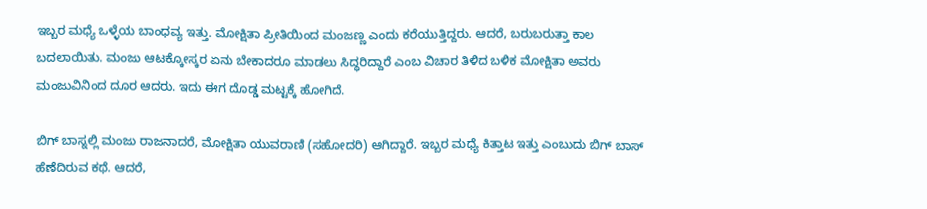ಇಬ್ಬರ ಮಧ್ಯೆ ಒಳ್ಳೆಯ ಬಾಂಧವ್ಯ ಇತ್ತು. ಮೋಕ್ಷಿತಾ ಪ್ರೀತಿಯಿಂದ ಮಂಜಣ್ಣ ಎಂದು ಕರೆಯುತ್ತಿದ್ದರು. ಆದರೆ, ಬರುಬರುತ್ತಾ ಕಾಲ ಬದಲಾಯಿತು. ಮಂಜು ಆಟಕ್ಕೋಸ್ಕರ ಏನು ಬೇಕಾದರೂ ಮಾಡಲು ಸಿದ್ಧರಿದ್ದಾರೆ ಎಂಬ ವಿಚಾರ ತಿಳಿದ ಬಳಿಕ ಮೋಕ್ಷಿತಾ ಅವರು ಮಂಜುವಿನಿಂದ ದೂರ ಆದರು. ಇದು ಈಗ ದೊಡ್ಡ ಮಟ್ಟಕ್ಕೆ ಹೋಗಿದೆ.

ಬಿಗ್ ಬಾಸ್ನಲ್ಲಿ ಮಂಜು ರಾಜನಾದರೆ, ಮೋಕ್ಷಿತಾ ಯುವರಾಣಿ (ಸಹೋದರಿ) ಆಗಿದ್ದಾರೆ. ಇಬ್ಬರ ಮಧ್ಯೆ ಕಿತ್ತಾಟ ಇತ್ತು ಎಂಬುದು ಬಿಗ್ ಬಾಸ್ ಹೆಣೆದಿರುವ ಕಥೆ. ಆದರೆ,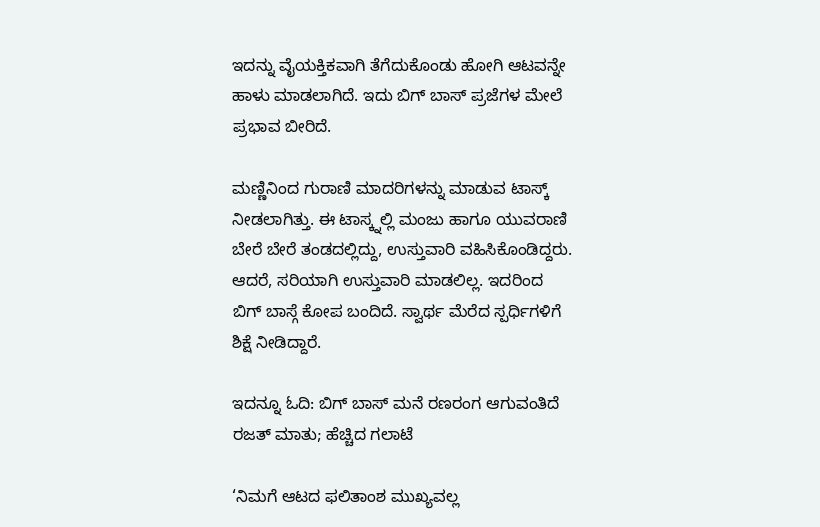ಇದನ್ನು ವೈಯಕ್ತಿಕವಾಗಿ ತೆಗೆದುಕೊಂಡು ಹೋಗಿ ಆಟವನ್ನೇ ಹಾಳು ಮಾಡಲಾಗಿದೆ. ಇದು ಬಿಗ್ ಬಾಸ್ ಪ್ರಜೆಗಳ ಮೇಲೆ ಪ್ರಭಾವ ಬೀರಿದೆ.

ಮಣ್ಣಿನಿಂದ ಗುರಾಣಿ ಮಾದರಿಗಳನ್ನು ಮಾಡುವ ಟಾಸ್ಕ್ ನೀಡಲಾಗಿತ್ತು. ಈ ಟಾಸ್ಕ್ನಲ್ಲಿ ಮಂಜು ಹಾಗೂ ಯುವರಾಣಿ ಬೇರೆ ಬೇರೆ ತಂಡದಲ್ಲಿದ್ದು, ಉಸ್ತುವಾರಿ ವಹಿಸಿಕೊಂಡಿದ್ದರು. ಆದರೆ, ಸರಿಯಾಗಿ ಉಸ್ತುವಾರಿ ಮಾಡಲಿಲ್ಲ. ಇದರಿಂದ ಬಿಗ್ ಬಾಸ್ಗೆ ಕೋಪ ಬಂದಿದೆ. ಸ್ವಾರ್ಥ ಮೆರೆದ ಸ್ಪರ್ಧಿಗಳಿಗೆ ಶಿಕ್ಷೆ ನೀಡಿದ್ದಾರೆ.

ಇದನ್ನೂ ಓದಿ: ಬಿಗ್ ಬಾಸ್ ಮನೆ ರಣರಂಗ ಆಗುವಂತಿದೆ ರಜತ್ ಮಾತು; ಹೆಚ್ಚಿದ ಗಲಾಟೆ

‘ನಿಮಗೆ ಆಟದ ಫಲಿತಾಂಶ ಮುಖ್ಯವಲ್ಲ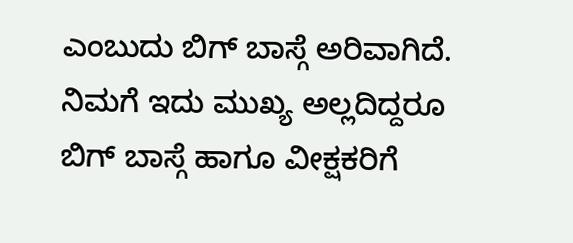ಎಂಬುದು ಬಿಗ್ ಬಾಸ್ಗೆ ಅರಿವಾಗಿದೆ. ನಿಮಗೆ ಇದು ಮುಖ್ಯ ಅಲ್ಲದಿದ್ದರೂ ಬಿಗ್ ಬಾಸ್ಗೆ ಹಾಗೂ ವೀಕ್ಷಕರಿಗೆ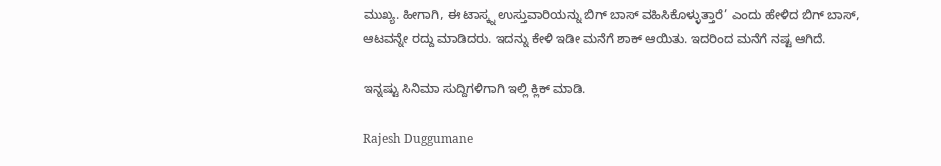ಮುಖ್ಯ. ಹೀಗಾಗಿ, ಈ ಟಾಸ್ಕ್ನ ಉಸ್ತುವಾರಿಯನ್ನು ಬಿಗ್ ಬಾಸ್ ವಹಿಸಿಕೊಳ್ಳುತ್ತಾರೆ’ ಎಂದು ಹೇಳಿದ ಬಿಗ್ ಬಾಸ್, ಆಟವನ್ನೇ ರದ್ದು ಮಾಡಿದರು. ಇದನ್ನು ಕೇಳಿ ಇಡೀ ಮನೆಗೆ ಶಾಕ್ ಆಯಿತು. ಇದರಿಂದ ಮನೆಗೆ ನಷ್ಟ ಆಗಿದೆ.

ಇನ್ನಷ್ಟು ಸಿನಿಮಾ ಸುದ್ದಿಗಳಿಗಾಗಿ ಇಲ್ಲಿ ಕ್ಲಿಕ್ ಮಾಡಿ.

Rajesh Duggumane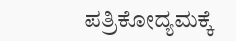ಪತ್ರಿಕೋದ್ಯಮಕ್ಕೆ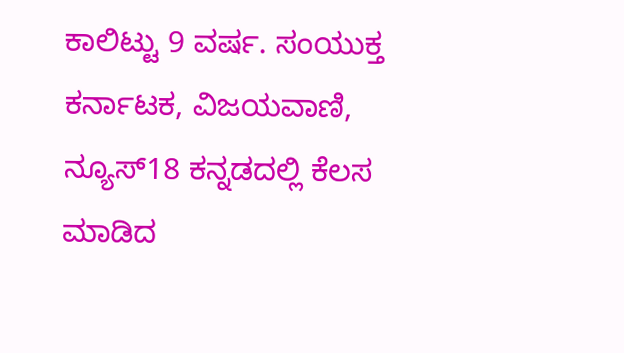ಕಾಲಿಟ್ಟು 9 ವರ್ಷ. ಸಂಯುಕ್ತ ಕರ್ನಾಟಕ, ವಿಜಯವಾಣಿ, ನ್ಯೂಸ್18 ಕನ್ನಡದಲ್ಲಿ ಕೆಲಸ ಮಾಡಿದ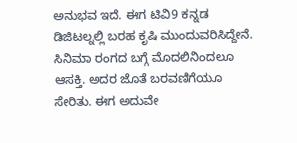ಅನುಭವ ಇದೆ. ಈಗ ಟಿವಿ9 ಕನ್ನಡ ಡಿಜಿಟಲ್ನಲ್ಲಿ ಬರಹ ಕೃಷಿ ಮುಂದುವರಿಸಿದ್ದೇನೆ. ಸಿನಿಮಾ ರಂಗದ ಬಗ್ಗೆ ಮೊದಲಿನಿಂದಲೂ ಆಸಕ್ತಿ. ಅದರ ಜೊತೆ ಬರವಣಿಗೆಯೂ ಸೇರಿತು. ಈಗ ಅದುವೇ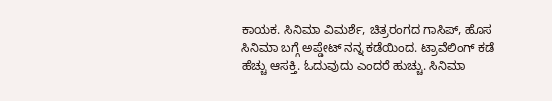ಕಾಯಕ. ಸಿನಿಮಾ ವಿಮರ್ಶೆ, ಚಿತ್ರರಂಗದ ಗಾಸಿಪ್, ಹೊಸ ಸಿನಿಮಾ ಬಗ್ಗೆ ಅಪ್ಡೇಟ್ ನನ್ನ ಕಡೆಯಿಂದ. ಟ್ರಾವೆಲಿಂಗ್ ಕಡೆ ಹೆಚ್ಚು ಆಸಕ್ತಿ. ಓದುವುದು ಎಂದರೆ ಹುಚ್ಚು. ಸಿನಿಮಾ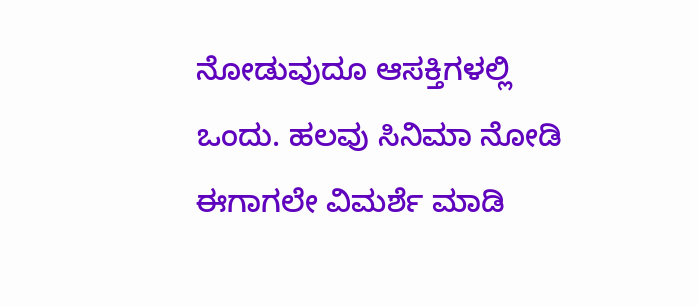ನೋಡುವುದೂ ಆಸಕ್ತಿಗಳಲ್ಲಿ ಒಂದು. ಹಲವು ಸಿನಿಮಾ ನೋಡಿ ಈಗಾಗಲೇ ವಿಮರ್ಶೆ ಮಾಡಿ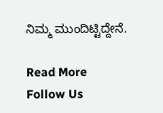ನಿಮ್ಮ ಮುಂದಿಟ್ಟಿದ್ದೇನೆ.

Read More
Follow Us